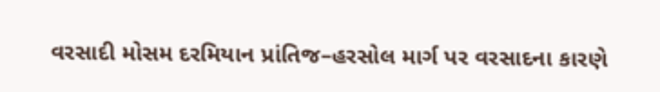વરસાદી મોસમ દરમિયાન પ્રાંતિજ–હરસોલ માર્ગ પર વરસાદના કારણે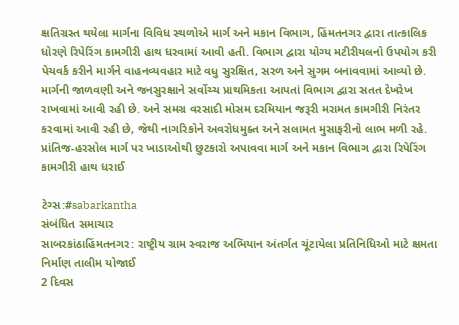ક્ષતિગ્રસ્ત થયેલા માર્ગના વિવિધ સ્થળોએ માર્ગ અને મકાન વિભાગ, હિંમતનગર દ્વારા તાત્કાલિક ધોરણે રિપેરિંગ કામગીરી હાથ ધરવામાં આવી હતી. વિભાગ દ્વારા યોગ્ય મટીરીયલનો ઉપયોગ કરી પેચવર્ક કરીને માર્ગને વાહનવ્યવહાર માટે વધુ સુરક્ષિત, સરળ અને સુગમ બનાવવામાં આવ્યો છે. માર્ગની જાળવણી અને જનસુરક્ષાને સર્વોચ્ચ પ્રાથમિકતા આપતાં વિભાગ દ્વારા સતત દેખરેખ રાખવામાં આવી રહી છે. અને સમગ્ર વરસાદી મોસમ દરમિયાન જરૂરી મરામત કામગીરી નિરંતર કરવામાં આવી રહી છે, જેથી નાગરિકોને અવરોધમુક્ત અને સલામત મુસાફરીનો લાભ મળી રહે.
પ્રાંતિજ-હરસોલ માર્ગ પર ખાડાઓથી છુટકારો અપાવવા માર્ગ અને મકાન વિભાગ દ્વારા રિપેરિંગ કામગીરી હાથ ધરાઈ

ટેગ્સ:#sabarkantha
સંબંધિત સમાચાર
સાબરકાંઠાહિંમતનગર: રાષ્ટ્રીય ગ્રામ સ્વરાજ અભિયાન અંતર્ગત ચૂંટાયેલા પ્રતિનિધિઓ માટે ક્ષમતા નિર્માણ તાલીમ યોજાઈ
2 દિવસ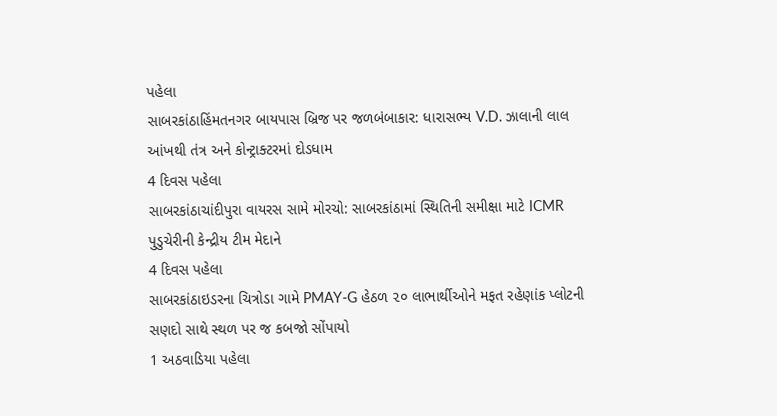પહેલા
સાબરકાંઠાહિંમતનગર બાયપાસ બ્રિજ પર જળબંબાકાર: ધારાસભ્ય V.D. ઝાલાની લાલ આંખથી તંત્ર અને કોન્ટ્રાક્ટરમાં દોડધામ
4 દિવસ પહેલા
સાબરકાંઠાચાંદીપુરા વાયરસ સામે મોરચો: સાબરકાંઠામાં સ્થિતિની સમીક્ષા માટે ICMR પુડુચેરીની કેન્દ્રીય ટીમ મેદાને
4 દિવસ પહેલા
સાબરકાંઠાઇડરના ચિત્રોડા ગામે PMAY-G હેઠળ ૨૦ લાભાર્થીઓને મફત રહેણાંક પ્લોટની સણદો સાથે સ્થળ પર જ કબજો સોંપાયો
1 અઠવાડિયા પહેલા